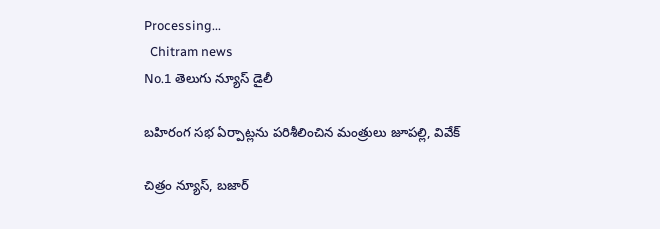Processing...
  Chitram news
No.1 తెలుగు న్యూస్ డైలీ

బహిరంగ సభ ఏర్పాట్లను పరిశీలించిన మంత్రులు జూపల్లి, వివేక్

చిత్రం న్యూస్, బజార్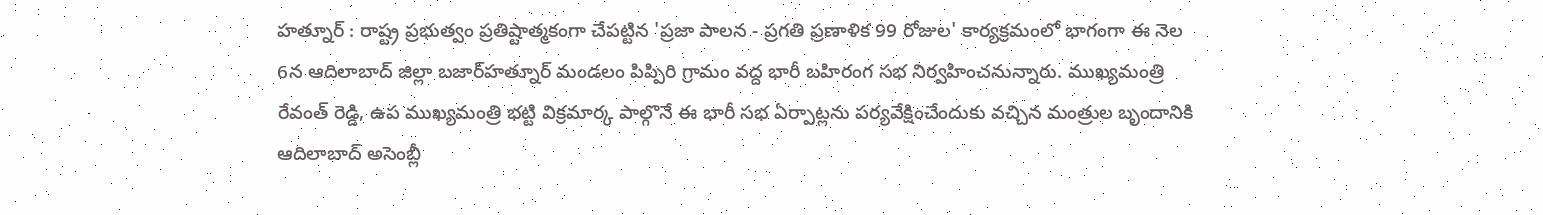హత్నూర్ : రాష్ట్ర ప్రభుత్వం ప్రతిష్టాత్మకంగా చేపట్టిన 'ప్రజా పాలన - ప్రగతి ప్రణాళిక 99 రోజుల' కార్యక్రమంలో భాగంగా ఈ నెల 6న ఆదిలాబాద్ జిల్లా బజార్‌హత్నూర్ మండలం పిప్పిరి గ్రామం వద్ద భారీ బహిరంగ సభ నిర్వహించనున్నారు. ముఖ్యమంత్రి రేవంత్ రెడ్డి, ఉప ముఖ్యమంత్రి భట్టి విక్రమార్క పాల్గొనే ఈ భారీ సభ ఏర్పాట్లను పర్యవేక్షించేందుకు వచ్చిన మంత్రుల బృందానికి ఆదిలాబాద్ అసెంబ్లీ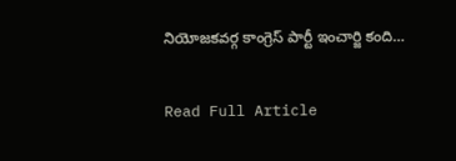నియోజకవర్గ కాంగ్రెస్ పార్టీ ఇంచార్జి కంది...

Read Full Article